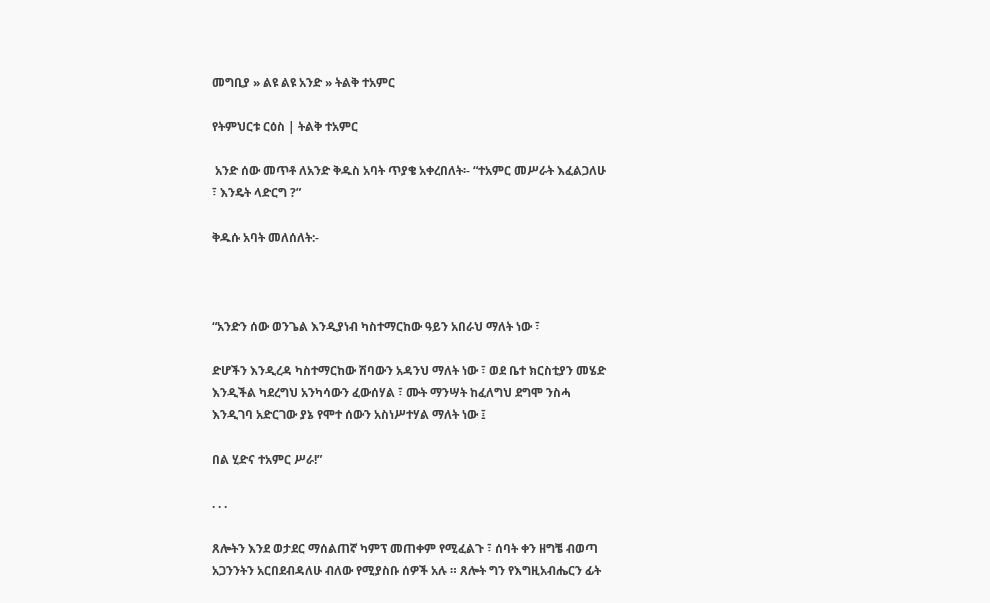መግቢያ » ልዩ ልዩ አንድ » ትልቅ ተአምር

የትምህርቱ ርዕስ | ትልቅ ተአምር

 አንድ ሰው መጥቶ ለአንድ ቅዱስ አባት ጥያቄ አቀረበለት፡- “ተአምር መሥራት እፈልጋለሁ ፣ እንዴት ላድርግ ?”

ቅዱሱ አባት መለሰለት:-



“አንድን ሰው ወንጌል እንዲያነብ ካስተማርከው ዓይን አበራህ ማለት ነው ፣

ድሆችን እንዲረዳ ካስተማርከው ሽባውን አዳንህ ማለት ነው ፣ ወደ ቤተ ክርስቲያን መሄድ እንዲችል ካደረግህ አንካሳውን ፈውሰሃል ፣ ሙት ማንሣት ከፈለግህ ደግሞ ንስሓ እንዲገባ አድርገው ያኔ የሞተ ሰውን አስነሥተሃል ማለት ነው ፤

በል ሂድና ተአምር ሥራ!”

. . .

ጸሎትን እንደ ወታደር ማሰልጠኛ ካምፕ መጠቀም የሚፈልጉ ፣ ሰባት ቀን ዘግቼ ብወጣ አጋንንትን አርበደብዳለሁ ብለው የሚያስቡ ሰዎች አሉ ። ጸሎት ግን የእግዚአብሔርን ፊት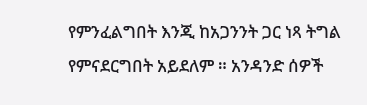የምንፈልግበት እንጂ ከአጋንንት ጋር ነጻ ትግል የምናደርግበት አይደለም ። አንዳንድ ሰዎች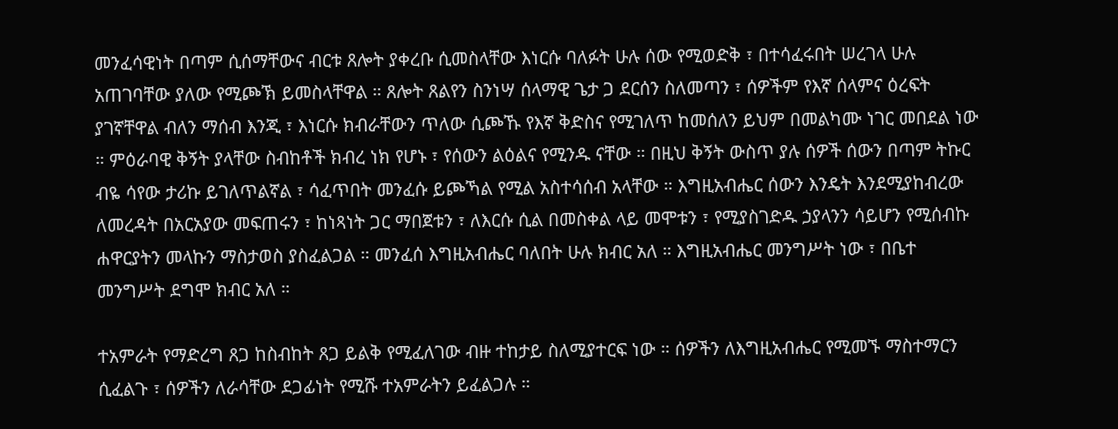መንፈሳዊነት በጣም ሲሰማቸውና ብርቱ ጸሎት ያቀረቡ ሲመስላቸው እነርሱ ባለፉት ሁሉ ሰው የሚወድቅ ፣ በተሳፈሩበት ሠረገላ ሁሉ አጠገባቸው ያለው የሚጮኽ ይመስላቸዋል ። ጸሎት ጸልየን ስንነሣ ሰላማዊ ጌታ ጋ ደርሰን ስለመጣን ፣ ሰዎችም የእኛ ሰላምና ዕረፍት ያገኛቸዋል ብለን ማሰብ እንጂ ፣ እነርሱ ክብራቸውን ጥለው ሲጮኹ የእኛ ቅድስና የሚገለጥ ከመሰለን ይህም በመልካሙ ነገር መበደል ነው ። ምዕራባዊ ቅኝት ያላቸው ስብከቶች ክብረ ነክ የሆኑ ፣ የሰውን ልዕልና የሚንዱ ናቸው ። በዚህ ቅኝት ውስጥ ያሉ ሰዎች ሰውን በጣም ትኩር ብዬ ሳየው ታሪኩ ይገለጥልኛል ፣ ሳፈጥበት መንፈሱ ይጮኻል የሚል አስተሳሰብ አላቸው ። እግዚአብሔር ሰውን እንዴት እንደሚያከብረው ለመረዳት በአርአያው መፍጠሩን ፣ ከነጻነት ጋር ማበጀቱን ፣ ለእርሱ ሲል በመስቀል ላይ መሞቱን ፣ የሚያስገድዱ ኃያላንን ሳይሆን የሚሰብኩ ሐዋርያትን መላኩን ማስታወስ ያስፈልጋል ። መንፈሰ እግዚአብሔር ባለበት ሁሉ ክብር አለ ። እግዚአብሔር መንግሥት ነው ፣ በቤተ መንግሥት ደግሞ ክብር አለ ።

ተአምራት የማድረግ ጸጋ ከስብከት ጸጋ ይልቅ የሚፈለገው ብዙ ተከታይ ስለሚያተርፍ ነው ። ሰዎችን ለእግዚአብሔር የሚመኙ ማስተማርን ሲፈልጉ ፣ ሰዎችን ለራሳቸው ደጋፊነት የሚሹ ተአምራትን ይፈልጋሉ ።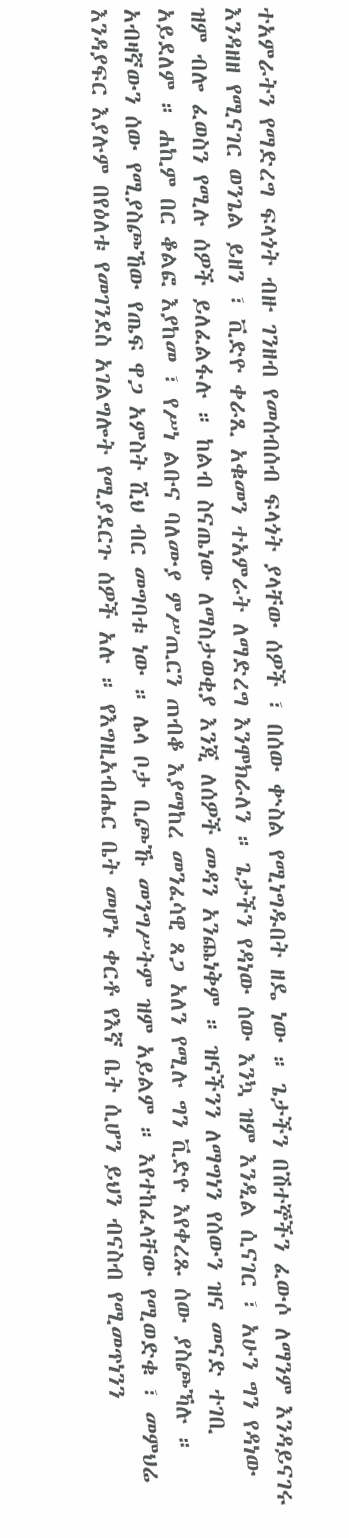ተአምራትን የማድረግ ፍላጎት ብዙ ገንዘብ የመሰብሰብ ፍላጎት ያላቸው ሰዎች ፣ በሰው ቍስል የሚነግዱበት ዘዴ ነው ። ጌታችን በሽተኞችን ፈውሶ ለማንም እንዳይናገሩ እንዳዘዘ የሚናገር ወንጌል ይዘን ፣ ቪድዮ ቀራጺ አቁመን ተአምራት ለማድረግ እንሞክራለን ። ጌታችን የዳነው ሰው እንኳ ዝም እንዲል ሲናገር ፣ አሁን ግን የዳነው ዝም ብሎ ፈወስን የሚሉ ሰዎች ይለፈልፋሉ ። ከልብ ስናጤነው ለማስታወቂያ እንጂ ለሰዎች መዳን አንጨነቅም ። ዝናችንን ለማግነን የሰውን ዝና መናድ ተገቢ አይደለም ። ሐኪም በር ቆልፎ እያከመ ፣ የሥነ ልቡና ባለሙያ ምሥጢርን ጠብቆ እያማከረ መንፈሳዊ ጸጋ አለን የሚሉ ግን ቪድዮ እየቀረጹ ሰው ያስጮኻሉ ። አብዛኛውን ሰው የሚያስጮኸው የጤፍ ዋጋ አምስት ሺህ ብር መግባቱ ነው ። ሌላ ቦታ ቢጮኹ መንግሥትም ዝም አይልም ። እየተከፈላቸው የሚወድቁ ፣ መምህሬ እንዳያፍር እያሉም በየዕለቱ የመገንደስ አገልግሎት የሚያደርጉ ሰዎች አሉ ። የእግዚአብሔር ቤት መሆኑ ቀርቶ የእኛ ቤት ሲሆን ይህን ብናስብ የሚመጥነንን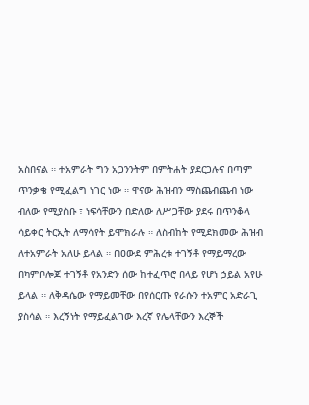አስበናል ። ተአምራት ግን አጋንንትም በምትሐት ያደርጋሉና በጣም ጥንቃቄ የሚፈልግ ነገር ነው ። ዋናው ሕዝብን ማስጨብጨብ ነው ብለው የሚያስቡ ፣ ነፍሳቸውን በድለው ለሥጋቸው ያደሩ በጥንቆላ ሳይቀር ትርኢት ለማሳየት ይሞክራሉ ። ለስብከት የሚደክመው ሕዝብ ለተአምራት አለሁ ይላል ። በዐውደ ምሕረቱ ተገኝቶ የማይማረው በካምቦሎጆ ተገኝቶ የአንድን ሰው ከተፈጥሮ በላይ የሆነ ኃይል አየሁ ይላል ። ለቅዳሴው የማይመቸው በየሰርጡ የራሱን ተአምር አድራጊ ያስሳል ። እረኝነት የማይፈልገው እረኛ የሌላቸውን እረኞች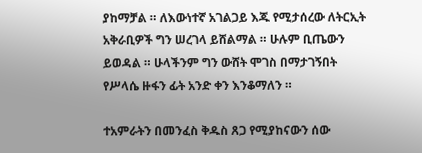ያከማቻል ። ለእውነተኛ አገልጋይ እጁ የሚታሰረው ለትርኢት አቅራቢዎች ግን ሠረገላ ይሸልማል ። ሁሉም ቢጤውን ይወዳል ። ሁላችንም ግን ውሸት ሞገስ በማታገኝበት የሥላሴ ዙፋን ፊት አንድ ቀን እንቆማለን ።

ተአምራትን በመንፈስ ቅዱስ ጸጋ የሚያከናውን ሰው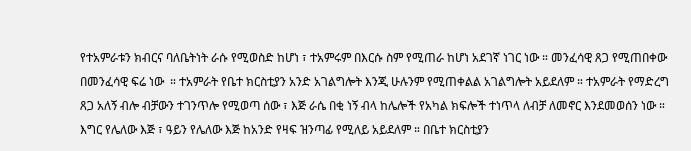የተአምራቱን ክብርና ባለቤትነት ራሱ የሚወስድ ከሆነ ፣ ተአምሩም በእርሱ ስም የሚጠራ ከሆነ አደገኛ ነገር ነው ። መንፈሳዊ ጸጋ የሚጠበቀው በመንፈሳዊ ፍሬ ነው  ። ተአምራት የቤተ ክርስቲያን አንድ አገልግሎት እንጂ ሁሉንም የሚጠቀልል አገልግሎት አይደለም ። ተአምራት የማድረግ ጸጋ አለኝ ብሎ ብቻውን ተገንጥሎ የሚወጣ ሰው ፣ እጅ ራሴ በቂ ነኝ ብላ ከሌሎች የአካል ክፍሎች ተነጥላ ለብቻ ለመኖር እንደመወሰን ነው ። እግር የሌለው እጅ ፣ ዓይን የሌለው እጅ ከአንድ የዛፍ ዝንጣፊ የሚለይ አይደለም ። በቤተ ክርስቲያን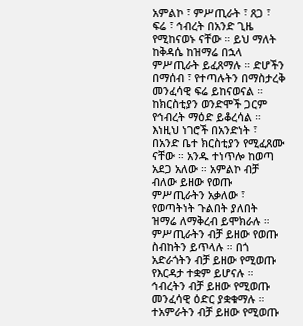አምልኮ ፣ ምሥጢራት ፣ ጸጋ ፣ ፍሬ ፣ ኅብረት በአንድ ጊዜ የሚከናወኑ ናቸው ። ይህ ማለት ከቅዳሴ ከዝማሬ በኋላ ምሥጢራት ይፈጸማሉ ። ድሆችን በማሰብ ፣ የተጣሉትን በማስታረቅ መንፈሳዊ ፍሬ ይከናወናል ። ከክርስቲያን ወንድሞች ጋርም የኅብረት ማዕድ ይቆረሳል ። እነዚህ ነገሮች በአንድነት ፣ በአንድ ቤተ ክርስቲያን የሚፈጸሙ ናቸው ። አንዱ ተነጥሎ ከወጣ አደጋ አለው ። አምልኮ ብቻ ብለው ይዘው የወጡ ምሥጢራትን አቃለው ፣ የወጣትነት ጉልበት ያለበት ዝማሬ ለማቅረብ ይሞክራሉ ። ምሥጢራትን ብቻ ይዘው የወጡ ስብከትን ይጥላሉ ። በጎ አድራጎትን ብቻ ይዘው የሚወጡ የእርዳታ ተቋም ይሆናሉ ። ኅብረትን ብቻ ይዘው የሚወጡ መንፈሳዊ ዕድር ያቋቁማሉ ። ተአምራትን ብቻ ይዘው የሚወጡ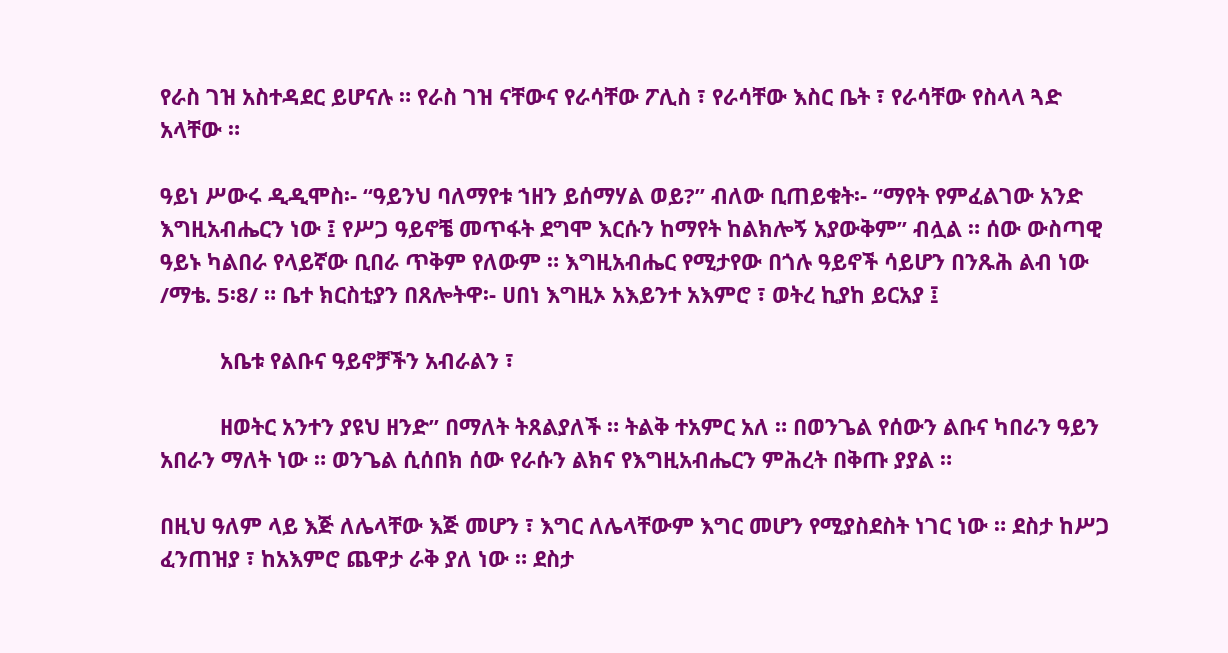የራስ ገዝ አስተዳደር ይሆናሉ ። የራስ ገዝ ናቸውና የራሳቸው ፖሊስ ፣ የራሳቸው እስር ቤት ፣ የራሳቸው የስላላ ጓድ አላቸው ።

ዓይነ ሥውሩ ዲዲሞስ፡- “ዓይንህ ባለማየቱ ኀዘን ይሰማሃል ወይ?” ብለው ቢጠይቁት፡- “ማየት የምፈልገው አንድ እግዚአብሔርን ነው ፤ የሥጋ ዓይኖቼ መጥፋት ደግሞ እርሱን ከማየት ከልክሎኝ አያውቅም” ብሏል ። ሰው ውስጣዊ ዓይኑ ካልበራ የላይኛው ቢበራ ጥቅም የለውም ። እግዚአብሔር የሚታየው በጎሉ ዓይኖች ሳይሆን በንጹሕ ልብ ነው /ማቴ. 5፡8/ ። ቤተ ክርስቲያን በጸሎትዋ፡- ሀበነ እግዚኦ አእይንተ አእምሮ ፣ ወትረ ኪያከ ይርአያ ፤

          አቤቱ የልቡና ዓይኖቻችን አብራልን ፣

          ዘወትር አንተን ያዩህ ዘንድ” በማለት ትጸልያለች ። ትልቅ ተአምር አለ ። በወንጌል የሰውን ልቡና ካበራን ዓይን አበራን ማለት ነው ። ወንጌል ሲሰበክ ሰው የራሱን ልክና የእግዚአብሔርን ምሕረት በቅጡ ያያል ።

በዚህ ዓለም ላይ እጅ ለሌላቸው እጅ መሆን ፣ እግር ለሌላቸውም እግር መሆን የሚያስደስት ነገር ነው ። ደስታ ከሥጋ ፈንጠዝያ ፣ ከአእምሮ ጨዋታ ራቅ ያለ ነው ። ደስታ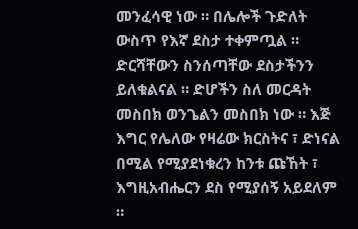መንፈሳዊ ነው ። በሌሎች ጉድለት ውስጥ የእኛ ደስታ ተቀምጧል ። ድርሻቸውን ስንሰጣቸው ደስታችንን  ይለቁልናል ። ድሆችን ስለ መርዳት መስበክ ወንጌልን መስበክ ነው ። እጅ እግር የሌለው የዛሬው ክርስትና ፣ ድነናል በሚል የሚያደነቁረን ከንቱ ጩኸት ፣ እግዚአብሔርን ደስ የሚያሰኝ አይደለም ።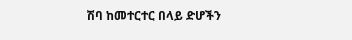ሽባ ከመተርተር በላይ ድሆችን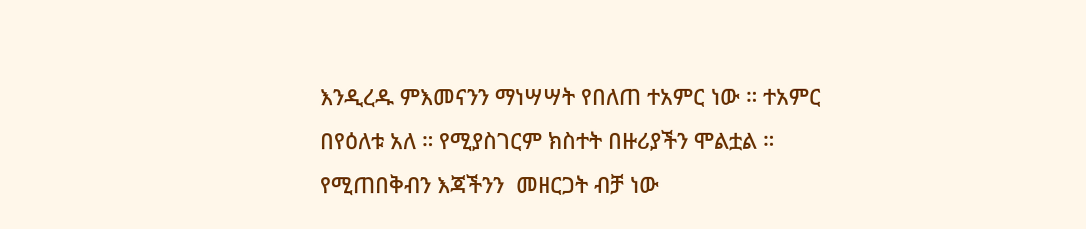እንዲረዱ ምእመናንን ማነሣሣት የበለጠ ተአምር ነው ። ተአምር በየዕለቱ አለ ። የሚያስገርም ክስተት በዙሪያችን ሞልቷል ። የሚጠበቅብን እጃችንን  መዘርጋት ብቻ ነው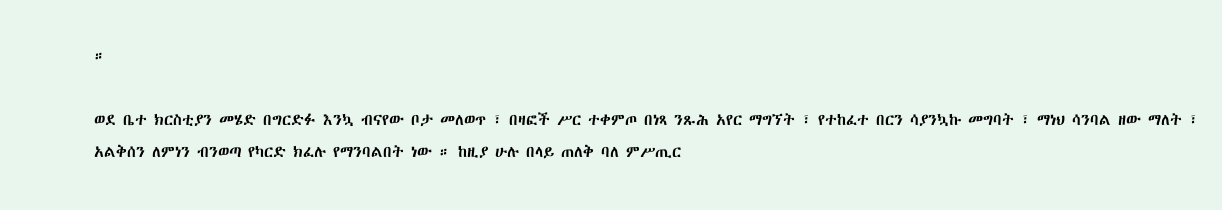።

ወደ ቤተ ክርስቲያን መሄድ በግርድፉ እንኳ ብናየው ቦታ መለወጥ ፣ በዛፎች ሥር ተቀምጦ በነጻ ንጹሕ አየር ማግኘት ፣ የተከፈተ በርን ሳያንኳኩ መግባት ፣ ማነህ ሳንባል ዘው ማለት ፣ አልቅሰን ለምነን ብንወጣ የካርድ ክፈሉ የማንባልበት ነው ። ከዚያ ሁሉ በላይ ጠለቅ ባለ ምሥጢር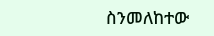ስንመለከተው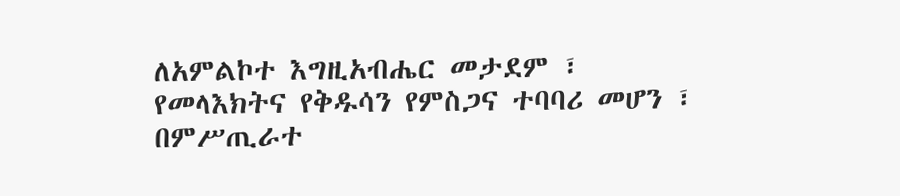ለአምልኮተ እግዚአብሔር መታደም ፣ የመላእክትና የቅዱሳን የምስጋና ተባባሪ መሆን ፣ በምሥጢራተ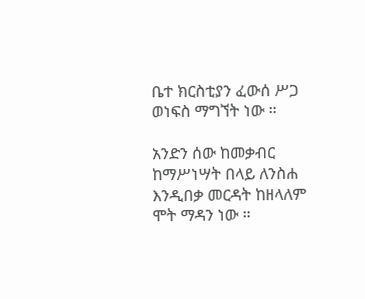ቤተ ክርስቲያን ፈውሰ ሥጋ ወነፍስ ማግኘት ነው ።

አንድን ሰው ከመቃብር ከማሥነሣት በላይ ለንስሐ እንዲበቃ መርዳት ከዘላለም ሞት ማዳን ነው ።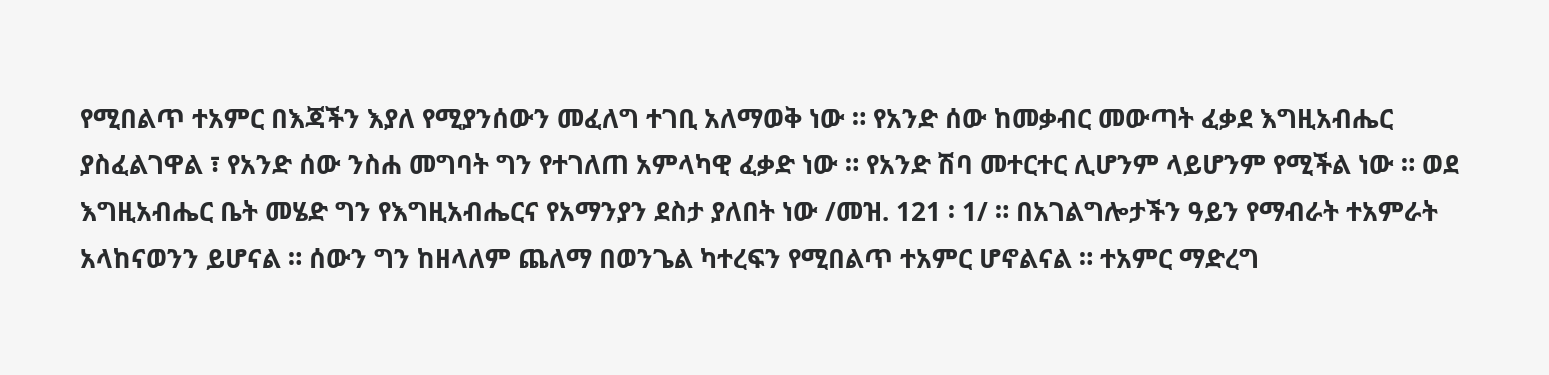የሚበልጥ ተአምር በእጃችን እያለ የሚያንሰውን መፈለግ ተገቢ አለማወቅ ነው ። የአንድ ሰው ከመቃብር መውጣት ፈቃደ እግዚአብሔር ያስፈልገዋል ፣ የአንድ ሰው ንስሐ መግባት ግን የተገለጠ አምላካዊ ፈቃድ ነው ። የአንድ ሽባ መተርተር ሊሆንም ላይሆንም የሚችል ነው ። ወደ እግዚአብሔር ቤት መሄድ ግን የእግዚአብሔርና የአማንያን ደስታ ያለበት ነው /መዝ. 121 ፡ 1/ ። በአገልግሎታችን ዓይን የማብራት ተአምራት አላከናወንን ይሆናል ። ሰውን ግን ከዘላለም ጨለማ በወንጌል ካተረፍን የሚበልጥ ተአምር ሆኖልናል ። ተአምር ማድረግ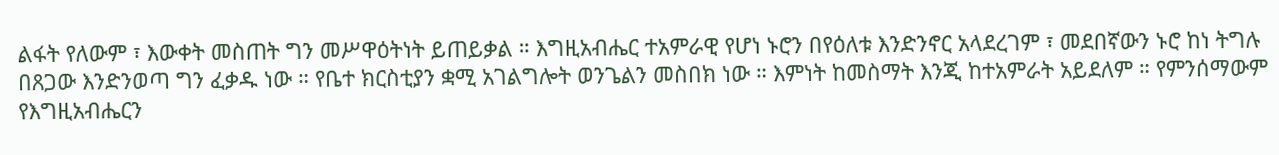ልፋት የለውም ፣ እውቀት መስጠት ግን መሥዋዕትነት ይጠይቃል ። እግዚአብሔር ተአምራዊ የሆነ ኑሮን በየዕለቱ እንድንኖር አላደረገም ፣ መደበኛውን ኑሮ ከነ ትግሉ በጸጋው እንድንወጣ ግን ፈቃዱ ነው ። የቤተ ክርስቲያን ቋሚ አገልግሎት ወንጌልን መስበክ ነው ። እምነት ከመስማት እንጂ ከተአምራት አይደለም ። የምንሰማውም የእግዚአብሔርን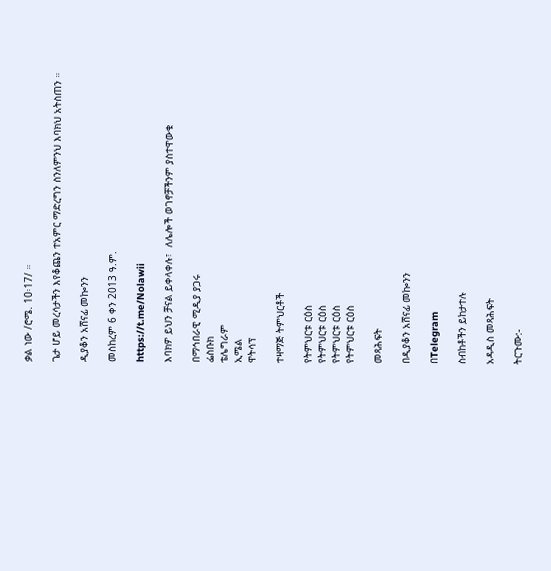ቃል ነው /ሮሜ. 10፡17/ ።

ጌታ ሆይ መረሳታችን እየቆጨን ተአምር ማድረግን ስንለምንህ እባክህ አትስጠን ።

ዲያቆን አሸናፊ መኰንን

መስከረም 6 ቀን 2013 ዓ.ም.

https://t.me/Nolawii

እባክዎ ይህን ቻናል ይቀላቀሉ፣  ለሌሎች ወገኖቻችንም ያስተዋውቁ

በማኅበራዊ ሚዲያ ያጋሩ
ፌስቡክ
ቴሌግራም
ኢሜል
ዋትሳፕ

ተዛማጅ ትምህርቶች

የትምህርቱ ርዕስ
የትምህርቱ ርዕስ
የትምህርቱ ርዕስ
የትምህርቱ ርዕስ

መጻሕፍት

በዲያቆን አሸናፊ መኰንን

በTelegram

ስብከቶችን ይከታተሉ

አዳዲስ መጻሕፍት

ትርጉሙ:-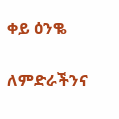ቀይ ዕንቈ

ለምድራችንና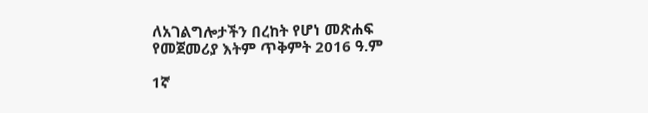ለአገልግሎታችን በረከት የሆነ መጽሐፍ
የመጀመሪያ እትም ጥቅምት 2016 ዓ.ም

1ኛ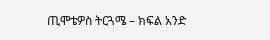ጢሞቴዎስ ትርጓሜ – ክፍል አንድ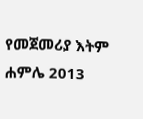የመጀመሪያ እትም ሐምሌ 2013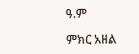ዓ.ም

ምክር አዘል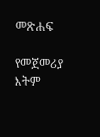መጽሐፍ

የመጀመሪያ እትም